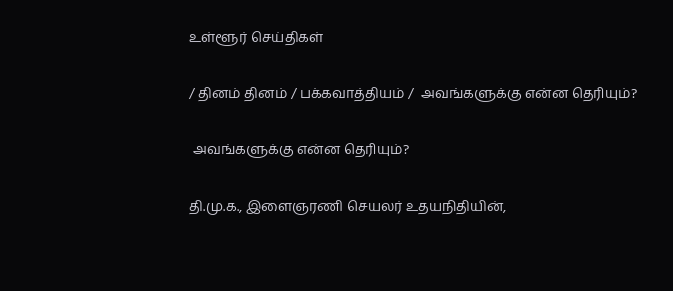உள்ளூர் செய்திகள்

/ தினம் தினம் / பக்கவாத்தியம் /  அவங்களுக்கு என்ன தெரியும்?

 அவங்களுக்கு என்ன தெரியும்?

தி.மு.க., இளைஞரணி செயலர் உதயநிதியின்,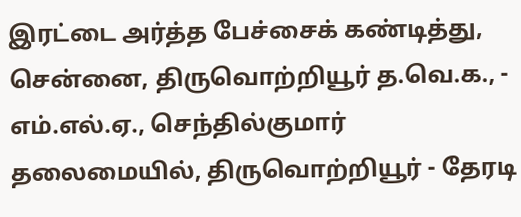இரட்டை அர்த்த பேச்சைக் கண்டித்து, சென்னை, திருவொற்றியூர் த.வெ.க., - எம்.எல்.ஏ., செந்தில்குமார் தலைமையில், திருவொற்றியூர் - தேரடி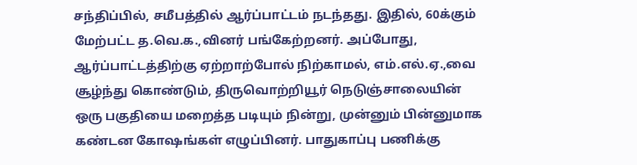சந்திப்பில், சமீபத்தில் ஆர்ப்பாட்டம் நடந்தது. இதில், 60க்கும் மேற்பட்ட த.வெ.க.,வினர் பங்கேற்றனர். அப்போது, ஆர்ப்பாட்டத்திற்கு ஏற்றாற்போல் நிற்காமல், எம்.எல்.ஏ.,வை சூழ்ந்து கொண்டும், திருவொற்றியூர் நெடுஞ்சாலையின் ஒரு பகுதியை மறைத்த படியும் நின்று, முன்னும் பின்னுமாக கண்டன கோஷங்கள் எழுப்பினர். பாதுகாப்பு பணிக்கு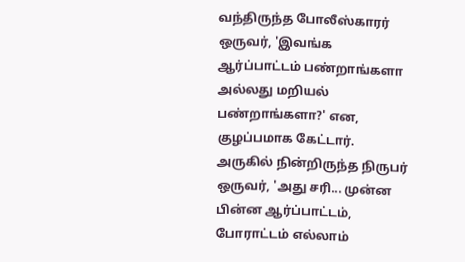வந்திருந்த போலீஸ்காரர் ஒருவர், 'இவங்க ஆர்ப்பாட்டம் பண்றாங்களா அல்லது மறியல் பண்றாங்களா?' என, குழப்பமாக கேட்டார். அருகில் நின்றிருந்த நிருபர் ஒருவர், 'அது சரி... முன்ன பின்ன ஆர்ப்பாட்டம், போராட்டம் எல்லாம்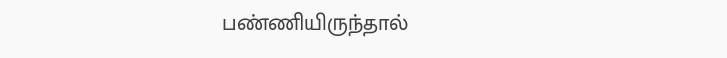பண்ணியிருந்தால்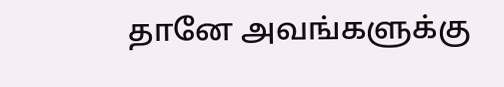தானே அவங்களுக்கு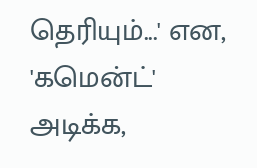தெரியும்...' என, 'கமென்ட்' அடிக்க,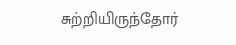சுற்றியிருந்தோர்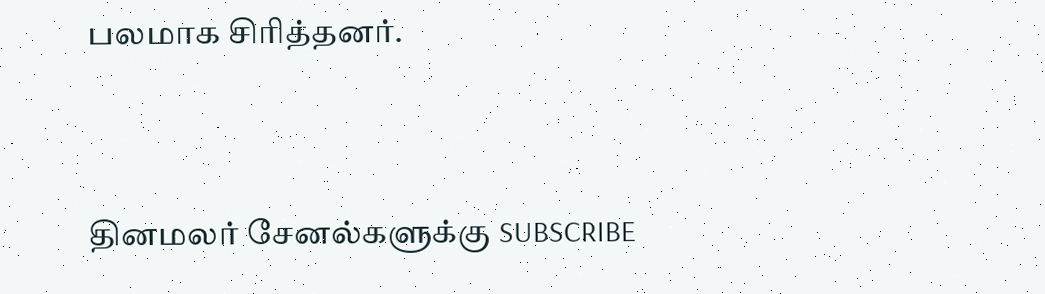பலமாக சிரித்தனர்.


தினமலர் சேனல்களுக்கு SUBSCRIBE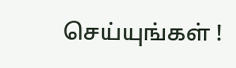செய்யுங்கள் !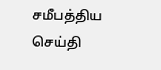சமீபத்திய செய்தி